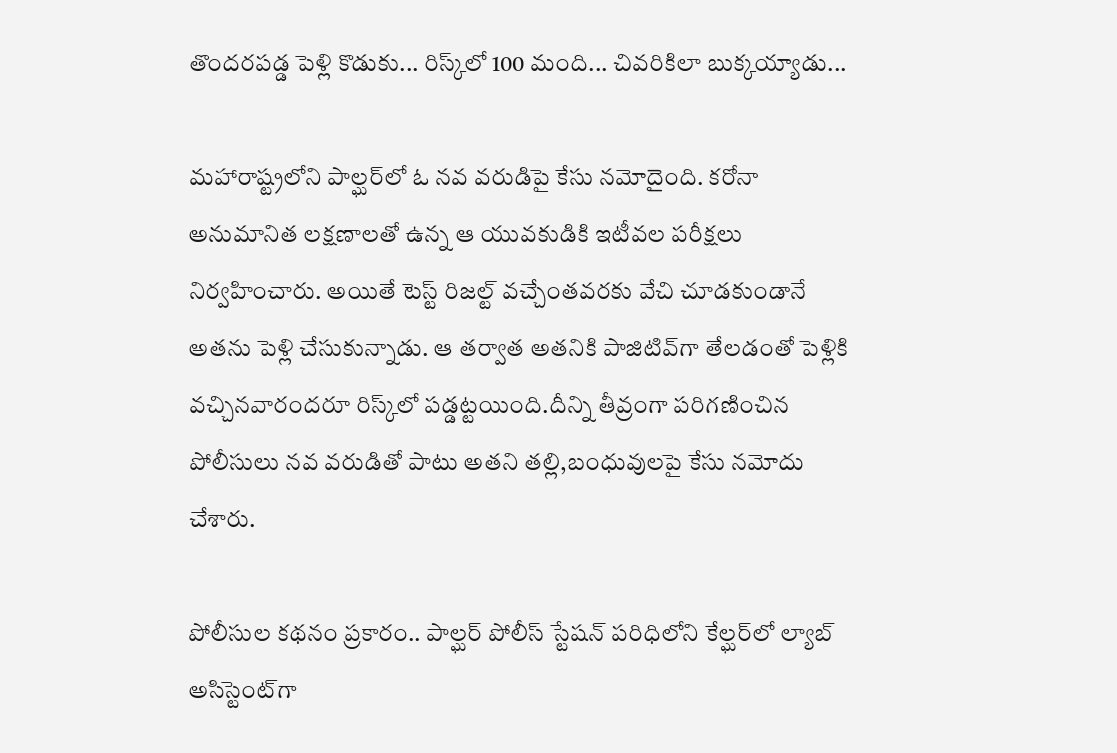తొందరపడ్డ పెళ్లి కొడుకు... రిస్క్‌లో 100 మంది... చివరికిలా బుక్కయ్యాడు...

మహారాష్ట్రలోని పాల్ఘర్‌లో ఓ నవ వరుడిపై కేసు నమోదైంది. కరోనా అనుమానిత లక్షణాలతో ఉన్న ఆ యువకుడికి ఇటీవల పరీక్షలు నిర్వహించారు. అయితే టెస్ట్ రిజల్ట్ వచ్చేంతవరకు వేచి చూడకుండానే అతను పెళ్లి చేసుకున్నాడు. ఆ తర్వాత అతనికి పాజిటివ్‌గా తేలడంతో పెళ్లికి వచ్చినవారందరూ రిస్క్‌లో పడ్డట్టయింది.దీన్ని తీవ్రంగా పరిగణించిన పోలీసులు నవ వరుడితో పాటు అతని తల్లి,బంధువులపై కేసు నమోదు చేశారు.

పోలీసుల కథనం ప్రకారం.. పాల్ఘర్ పోలీస్ స్టేషన్ పరిధిలోని కేల్ఘర్‌లో ల్యాబ్ అసిస్టెంట్‌గా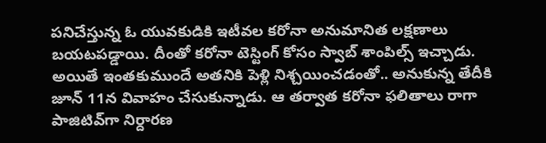పనిచేస్తున్న ఓ యువకుడికి ఇటీవల కరోనా అనుమానిత లక్షణాలు బయటపడ్డాయి. దీంతో కరోనా టెస్టింగ్ కోసం స్వాబ్ శాంపిల్స్ ఇచ్చాడు. అయితే ఇంతకుముందే అతనికి పెళ్లి నిశ్చయించడంతో.. అనుకున్న తేదీకి జూన్ 11న వివాహం చేసుకున్నాడు. ఆ తర్వాత కరోనా ఫలితాలు రాగా పాజిటివ్‌గా నిర్దారణ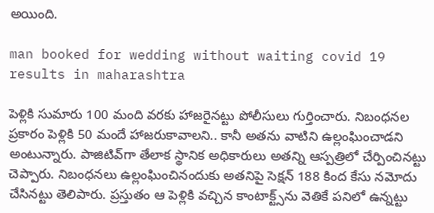అయింది.

man booked for wedding without waiting covid 19 results in maharashtra

పెళ్లికి సుమారు 100 మంది వరకు హాజరైనట్టు పోలీసులు గుర్తించారు. నిబంధనల ప్రకారం పెళ్లికి 50 మందే హాజరుకావాలని.. కానీ అతను వాటిని ఉల్లంఘించాడని అంటున్నారు. పాజిటివ్‌గా తేలాక స్థానిక అధికారులు అతన్ని ఆస్పత్రిలో చేర్పించినట్టు చెప్పారు. నిబంధనలు ఉల్లంఘించినందుకు అతనిపై సెక్షన్ 188 కింద కేసు నమోదు చేసినట్టు తెలిపారు. ప్రస్తుతం ఆ పెళ్లికి వచ్చిన కాంటాక్ట్స్‌ను వెతికే పనిలో ఉన్నట్టు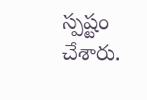స్పష్టం చేశారు.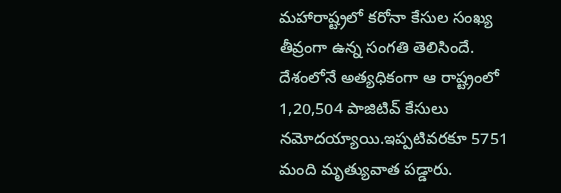మహారాష్ట్రలో కరోనా కేసుల సంఖ్య తీవ్రంగా ఉన్న సంగతి తెలిసిందే. దేశంలోనే అత్యధికంగా ఆ రాష్ట్రంలో 1,20,504 పాజిటివ్ కేసులు నమోదయ్యాయి.ఇప్పటివరకూ 5751 మంది మృత్యువాత పడ్డారు.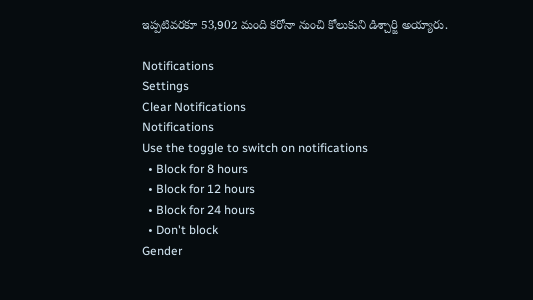ఇప్పటివరకూ 53,902 మంది కరోనా నుంచి కోలుకుని డిశ్చార్జి అయ్యారు.

Notifications
Settings
Clear Notifications
Notifications
Use the toggle to switch on notifications
  • Block for 8 hours
  • Block for 12 hours
  • Block for 24 hours
  • Don't block
Gender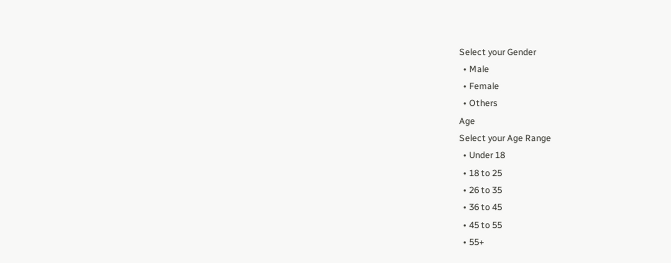Select your Gender
  • Male
  • Female
  • Others
Age
Select your Age Range
  • Under 18
  • 18 to 25
  • 26 to 35
  • 36 to 45
  • 45 to 55
  • 55+